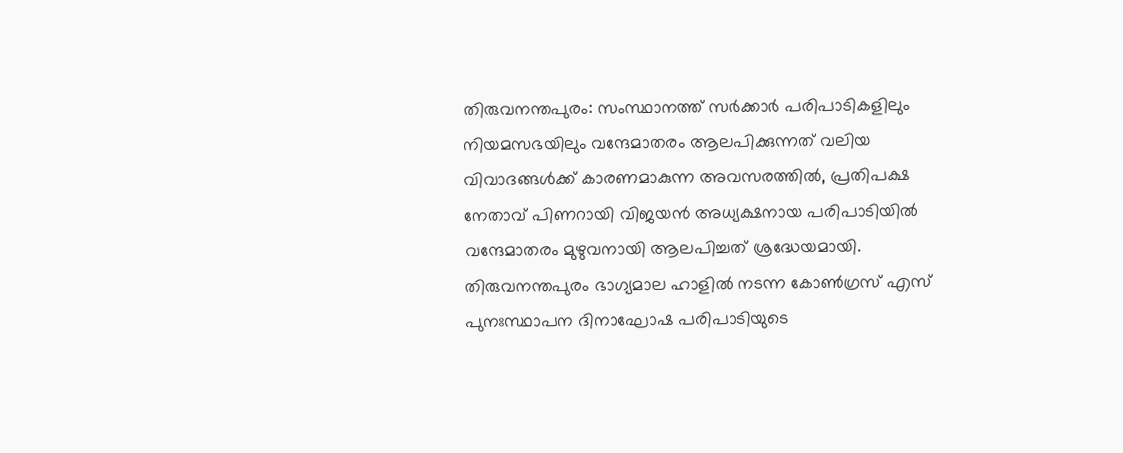തിരുവനന്തപുരം: സംസ്ഥാനത്ത് സർക്കാർ പരിപാടികളിലും നിയമസഭയിലും വന്ദേമാതരം ആലപിക്കുന്നത് വലിയ വിവാദങ്ങൾക്ക് കാരണമാകുന്ന അവസരത്തിൽ, പ്രതിപക്ഷ നേതാവ് പിണറായി വിജയൻ അധ്യക്ഷനായ പരിപാടിയിൽ വന്ദേമാതരം മുഴുവനായി ആലപിച്ചത് ശ്രദ്ധേയമായി. തിരുവനന്തപുരം ഭാഗ്യമാല ഹാളിൽ നടന്ന കോൺഗ്രസ് എസ് പുനഃസ്ഥാപന ദിനാഘോഷ പരിപാടിയുടെ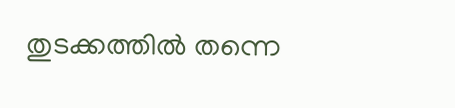തുടക്കത്തിൽ തന്നെ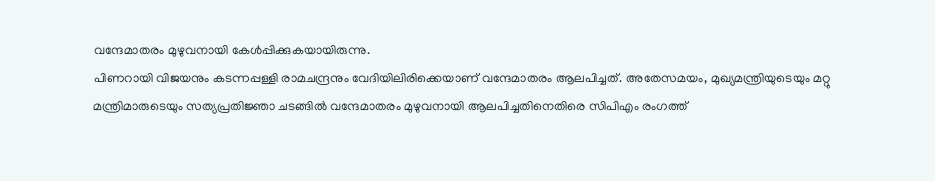വന്ദേമാതരം മുഴുവനായി കേൾപ്പിക്കുകയായിരുന്നു.
പിണറായി വിജയനും കടന്നപ്പള്ളി രാമചന്ദ്രനും വേദിയിലിരിക്കെയാണ് വന്ദേമാതരം ആലപിച്ചത്. അതേസമയം, മുഖ്യമന്ത്രിയുടെയും മറ്റു മന്ത്രിമാരുടെയും സത്യപ്രതിജ്ഞാ ചടങ്ങിൽ വന്ദേമാതരം മുഴുവനായി ആലപിച്ചതിനെതിരെ സിപിഎം രംഗത്ത്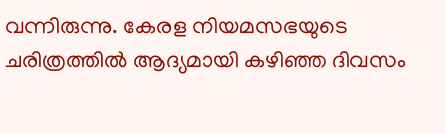വന്നിരുന്നു. കേരള നിയമസഭയുടെ ചരിത്രത്തിൽ ആദ്യമായി കഴിഞ്ഞ ദിവസം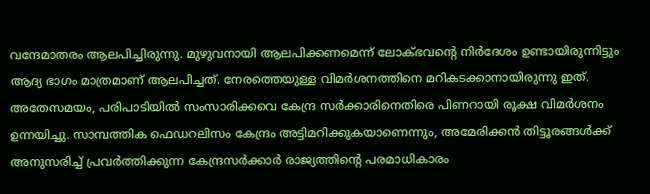വന്ദേമാതരം ആലപിച്ചിരുന്നു. മുഴുവനായി ആലപിക്കണമെന്ന് ലോക്ഭവന്റെ നിർദേശം ഉണ്ടായിരുന്നിട്ടും ആദ്യ ഭാഗം മാത്രമാണ് ആലപിച്ചത്. നേരത്തെയുള്ള വിമർശനത്തിനെ മറികടക്കാനായിരുന്നു ഇത്.
അതേസമയം, പരിപാടിയിൽ സംസാരിക്കവെ കേന്ദ്ര സർക്കാരിനെതിരെ പിണറായി രൂക്ഷ വിമർശനം ഉന്നയിച്ചു. സാമ്പത്തിക ഫെഡറലിസം കേന്ദ്രം അട്ടിമറിക്കുകയാണെന്നും, അമേരിക്കൻ തിട്ടൂരങ്ങൾക്ക് അനുസരിച്ച് പ്രവർത്തിക്കുന്ന കേന്ദ്രസർക്കാർ രാജ്യത്തിന്റെ പരമാധികാരം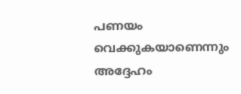പണയം വെക്കുകയാണെന്നും അദ്ദേഹം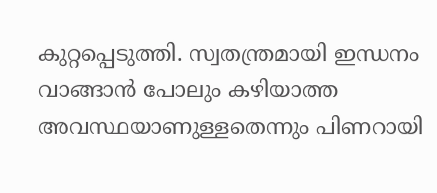കുറ്റപ്പെടുത്തി. സ്വതന്ത്രമായി ഇന്ധനം വാങ്ങാൻ പോലും കഴിയാത്ത അവസ്ഥയാണുള്ളതെന്നും പിണറായി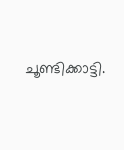ചൂണ്ടിക്കാട്ടി.